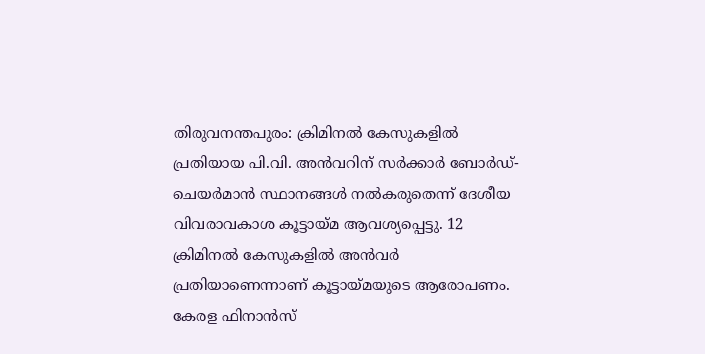തിരുവനന്തപുരം: ക്രിമിനൽ കേസുകളിൽ പ്രതിയായ പി.വി. അൻവറിന് സർക്കാർ ബോർഡ്-ചെയർമാൻ സ്ഥാനങ്ങൾ നൽകരുതെന്ന് ദേശീയ വിവരാവകാശ കൂട്ടായ്മ ആവശ്യപ്പെട്ടു. 12 ക്രിമിനൽ കേസുകളിൽ അൻവർ പ്രതിയാണെന്നാണ് കൂട്ടായ്മയുടെ ആരോപണം.
കേരള ഫിനാൻസ്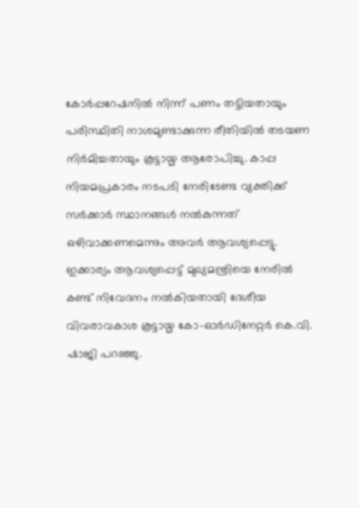കോർപ്പറേഷനിൽ നിന്ന് പണം തട്ടിയതായും പരിസ്ഥിതി നാശമുണ്ടാക്കുന്ന രീതിയിൽ തടയണ നിർമിച്ചതായും കൂട്ടായ്മ ആരോപിച്ചു. കാപ്പ നിയമപ്രകാരം നടപടി നേരിടേണ്ട വ്യക്തിക്ക് സർക്കാർ സ്ഥാനങ്ങൾ നൽകുന്നത് ഒഴിവാക്കണമെന്നും അവർ ആവശ്യപ്പെട്ടു.
ഇക്കാര്യം ആവശ്യപ്പെട്ട് മുഖ്യമന്ത്രിയെ നേരിൽ കണ്ട് നിവേദനം നൽകിയതായി ദേശീയ വിവരാവകാശ കൂട്ടായ്മ കോ-ഓർഡിനേറ്റർ കെ.വി. ഷാജി പറഞ്ഞു.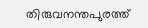തിരുവനന്തപുരത്ത്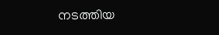നടത്തിയ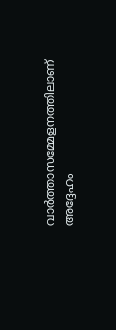വാർത്താസമ്മേളനത്തിലാണ് അദ്ദേഹം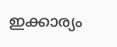ഇക്കാര്യം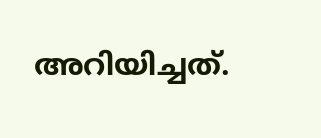അറിയിച്ചത്.